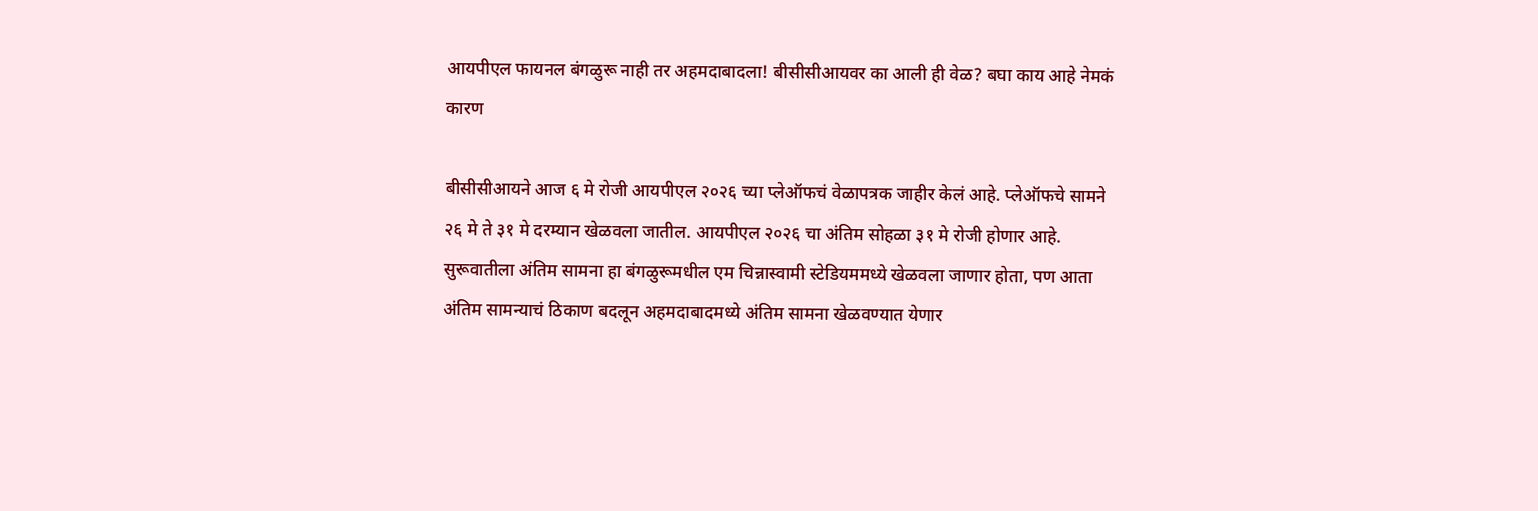आयपीएल फायनल बंगळुरू नाही तर अहमदाबादला! बीसीसीआयवर का आली ही वेळ? बघा काय आहे नेमकं कारण

बीसीसीआयने आज ६ मे रोजी आयपीएल २०२६ च्या प्लेऑफचं वेळापत्रक जाहीर केलं आहे. प्लेऑफचे सामने २६ मे ते ३१ मे दरम्यान खेळवला जातील. आयपीएल २०२६ चा अंतिम सोहळा ३१ मे रोजी होणार आहे. सुरूवातीला अंतिम सामना हा बंगळुरूमधील एम चिन्नास्वामी स्टेडियममध्ये खेळवला जाणार होता, पण आता अंतिम सामन्याचं ठिकाण बदलून अहमदाबादमध्ये अंतिम सामना खेळवण्यात येणार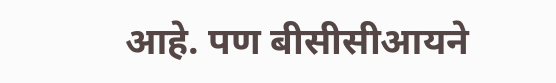आहे. पण बीसीसीआयने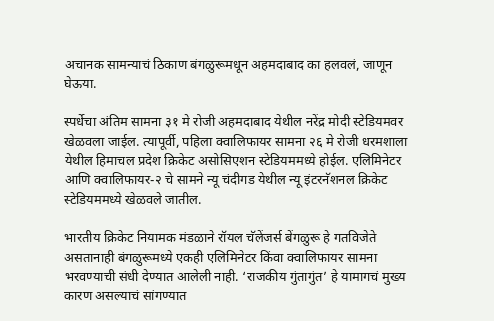अचानक सामन्याचं ठिकाण बंगळुरूमधून अहमदाबाद का हलवलं, जाणून घेऊया.

स्पर्धेचा अंतिम सामना ३१ मे रोजी अहमदाबाद येथील नरेंद्र मोदी स्टेडियमवर खेळवला जाईल. त्यापूर्वी, पहिला क्वालिफायर सामना २६ मे रोजी धरमशाला येथील हिमाचल प्रदेश क्रिकेट असोसिएशन स्टेडियममध्ये होईल. एलिमिनेटर आणि क्वालिफायर-२ चे सामने न्यू चंदीगड येथील न्यू इंटरनॅशनल क्रिकेट स्टेडियममध्ये खेळवले जातील.

भारतीय क्रिकेट नियामक मंडळाने रॉयल चॅलेंजर्स बेंगळुरू हे गतविजेते असतानाही बंगळुरूमध्ये एकही एलिमिनेटर किंवा क्वालिफायर सामना भरवण्याची संधी देण्यात आलेली नाही. ‘राजकीय गुंतागुंत’ हे यामागचं मुख्य कारण असल्याचं सांगण्यात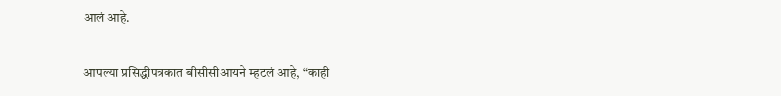आलं आहे.

आपल्या प्रसिद्धीपत्रकात बीसीसीआयने म्हटलं आहे, “काही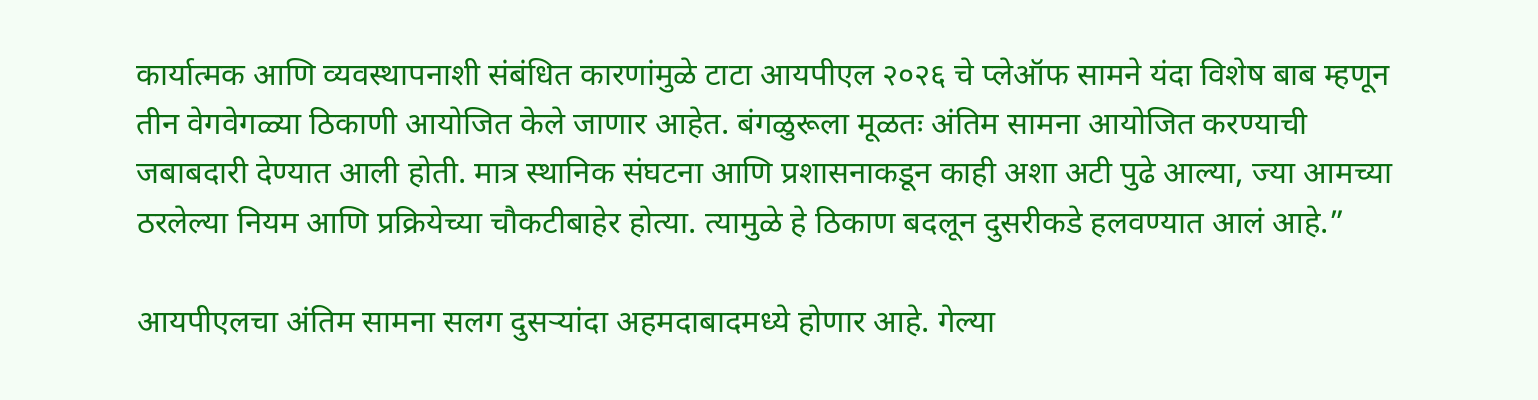कार्यात्मक आणि व्यवस्थापनाशी संबंधित कारणांमुळे टाटा आयपीएल २०२६ चे प्लेऑफ सामने यंदा विशेष बाब म्हणून तीन वेगवेगळ्या ठिकाणी आयोजित केले जाणार आहेत. बंगळुरूला मूळतः अंतिम सामना आयोजित करण्याची जबाबदारी देण्यात आली होती. मात्र स्थानिक संघटना आणि प्रशासनाकडून काही अशा अटी पुढे आल्या, ज्या आमच्या ठरलेल्या नियम आणि प्रक्रियेच्या चौकटीबाहेर होत्या. त्यामुळे हे ठिकाण बदलून दुसरीकडे हलवण्यात आलं आहे.”

आयपीएलचा अंतिम सामना सलग दुसऱ्यांदा अहमदाबादमध्ये होणार आहे. गेल्या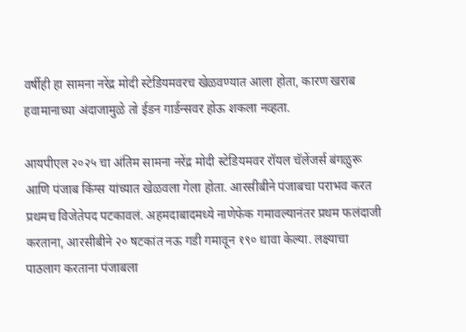वर्षीही हा सामना नरेंद्र मोदी स्टेडियमवरच खेळवण्यात आला होता, कारण खराब हवामानाच्या अंदाजामुळे तो ईडन गार्डन्सवर होऊ शकला नव्हता.

आयपीएल २०२५ चा अंतिम सामना नरेंद्र मोदी स्टेडियमवर रॉयल चॅलेंजर्स बंगळुरू आणि पंजाब किंग्स यांच्यात खेळवला गेला होता. आरसीबीने पंजाबचा पराभव करत प्रथमच विजेतेपद पटकावलं. अहमदाबादमध्ये नाणेफेक गमावल्यानंतर प्रथम फलंदाजी करताना, आरसीबीने २० षटकांत नऊ गडी गमावून १९० धावा केल्या. लक्ष्याचा पाठलाग करताना पंजाबला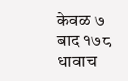केवळ ७ बाद १७८ धावाच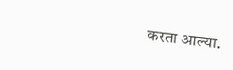करता आल्या.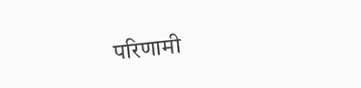परिणामी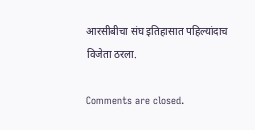आरसीबीचा संघ इतिहासात पहिल्यांदाच विजेता ठरला.

Comments are closed.